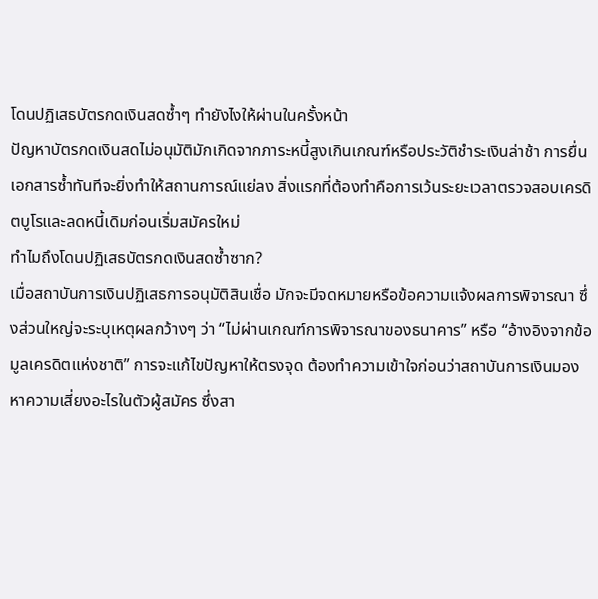โดนปฏิเสธบัตรกดเงินสดซ้ำๆ ทำยังไงให้ผ่านในครั้งหน้า
ปัญหาบัตรกดเงินสดไม่อนุมัติมักเกิดจากภาระหนี้สูงเกินเกณฑ์หรือประวัติชำระเงินล่าช้า การยื่นเอกสารซ้ำทันทีจะยิ่งทำให้สถานการณ์แย่ลง สิ่งแรกที่ต้องทำคือการเว้นระยะเวลาตรวจสอบเครดิตบูโรและลดหนี้เดิมก่อนเริ่มสมัครใหม่
ทำไมถึงโดนปฏิเสธบัตรกดเงินสดซ้ำซาก?
เมื่อสถาบันการเงินปฏิเสธการอนุมัติสินเชื่อ มักจะมีจดหมายหรือข้อความแจ้งผลการพิจารณา ซึ่งส่วนใหญ่จะระบุเหตุผลกว้างๆ ว่า “ไม่ผ่านเกณฑ์การพิจารณาของธนาคาร” หรือ “อ้างอิงจากข้อมูลเครดิตแห่งชาติ” การจะแก้ไขปัญหาให้ตรงจุด ต้องทำความเข้าใจก่อนว่าสถาบันการเงินมองหาความเสี่ยงอะไรในตัวผู้สมัคร ซึ่งสา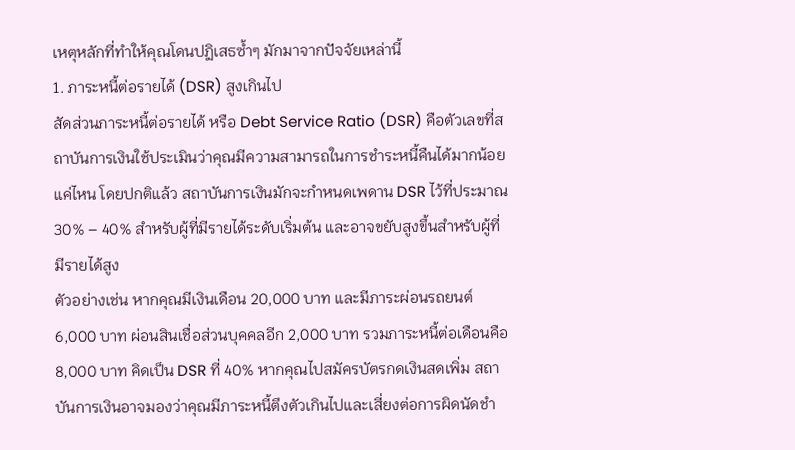เหตุหลักที่ทำให้คุณโดนปฏิเสธซ้ำๆ มักมาจากปัจจัยเหล่านี้
1. ภาระหนี้ต่อรายได้ (DSR) สูงเกินไป
สัดส่วนภาระหนี้ต่อรายได้ หรือ Debt Service Ratio (DSR) คือตัวเลขที่สถาบันการเงินใช้ประเมินว่าคุณมีความสามารถในการชำระหนี้คืนได้มากน้อยแค่ไหน โดยปกติแล้ว สถาบันการเงินมักจะกำหนดเพดาน DSR ไว้ที่ประมาณ 30% – 40% สำหรับผู้ที่มีรายได้ระดับเริ่มต้น และอาจขยับสูงขึ้นสำหรับผู้ที่มีรายได้สูง
ตัวอย่างเช่น หากคุณมีเงินเดือน 20,000 บาท และมีภาระผ่อนรถยนต์ 6,000 บาท ผ่อนสินเชื่อส่วนบุคคลอีก 2,000 บาท รวมภาระหนี้ต่อเดือนคือ 8,000 บาท คิดเป็น DSR ที่ 40% หากคุณไปสมัครบัตรกดเงินสดเพิ่ม สถาบันการเงินอาจมองว่าคุณมีภาระหนี้ตึงตัวเกินไปและเสี่ยงต่อการผิดนัดชำ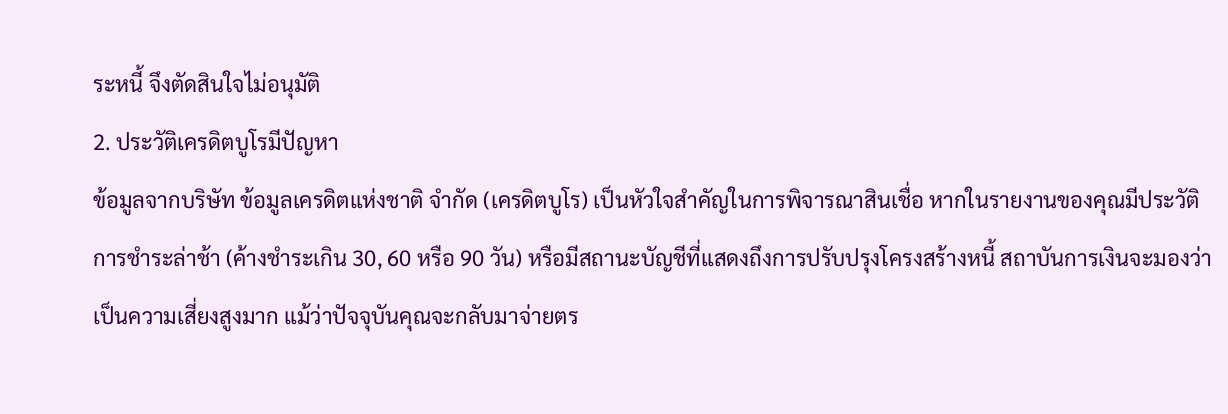ระหนี้ จึงตัดสินใจไม่อนุมัติ
2. ประวัติเครดิตบูโรมีปัญหา
ข้อมูลจากบริษัท ข้อมูลเครดิตแห่งชาติ จำกัด (เครดิตบูโร) เป็นหัวใจสำคัญในการพิจารณาสินเชื่อ หากในรายงานของคุณมีประวัติการชำระล่าช้า (ค้างชำระเกิน 30, 60 หรือ 90 วัน) หรือมีสถานะบัญชีที่แสดงถึงการปรับปรุงโครงสร้างหนี้ สถาบันการเงินจะมองว่าเป็นความเสี่ยงสูงมาก แม้ว่าปัจจุบันคุณจะกลับมาจ่ายตร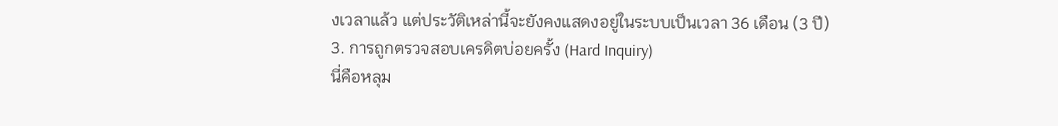งเวลาแล้ว แต่ประวัติเหล่านี้จะยังคงแสดงอยู่ในระบบเป็นเวลา 36 เดือน (3 ปี)
3. การถูกตรวจสอบเครดิตบ่อยครั้ง (Hard Inquiry)
นี่คือหลุม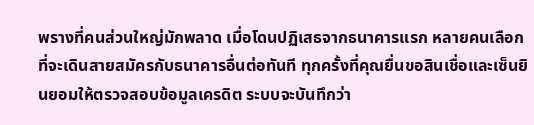พรางที่คนส่วนใหญ่มักพลาด เมื่อโดนปฏิเสธจากธนาคารแรก หลายคนเลือกที่จะเดินสายสมัครกับธนาคารอื่นต่อทันที ทุกครั้งที่คุณยื่นขอสินเชื่อและเซ็นยินยอมให้ตรวจสอบข้อมูลเครดิต ระบบจะบันทึกว่า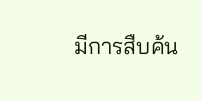มีการสืบค้น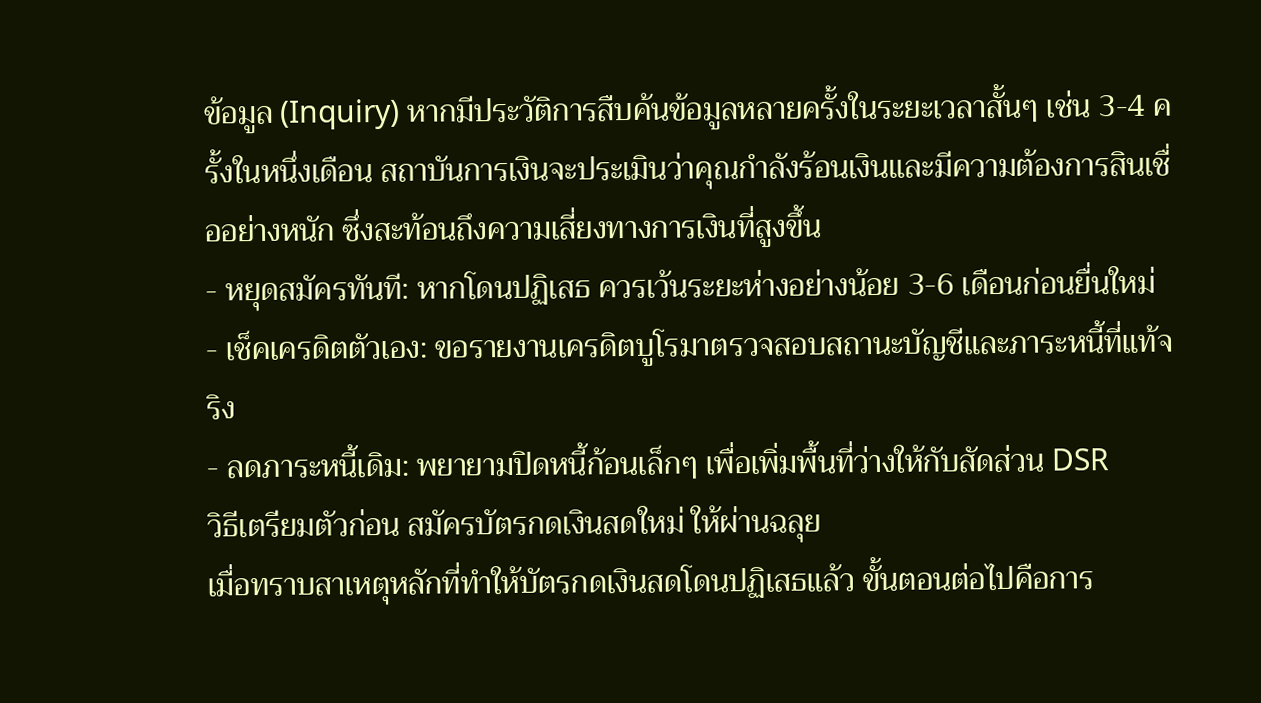ข้อมูล (Inquiry) หากมีประวัติการสืบค้นข้อมูลหลายครั้งในระยะเวลาสั้นๆ เช่น 3-4 ครั้งในหนึ่งเดือน สถาบันการเงินจะประเมินว่าคุณกำลังร้อนเงินและมีความต้องการสินเชื่ออย่างหนัก ซึ่งสะท้อนถึงความเสี่ยงทางการเงินที่สูงขึ้น
- หยุดสมัครทันที: หากโดนปฏิเสธ ควรเว้นระยะห่างอย่างน้อย 3-6 เดือนก่อนยื่นใหม่
- เช็คเครดิตตัวเอง: ขอรายงานเครดิตบูโรมาตรวจสอบสถานะบัญชีและภาระหนี้ที่แท้จริง
- ลดภาระหนี้เดิม: พยายามปิดหนี้ก้อนเล็กๆ เพื่อเพิ่มพื้นที่ว่างให้กับสัดส่วน DSR
วิธีเตรียมตัวก่อน สมัครบัตรกดเงินสดใหม่ ให้ผ่านฉลุย
เมื่อทราบสาเหตุหลักที่ทำให้บัตรกดเงินสดโดนปฏิเสธแล้ว ขั้นตอนต่อไปคือการ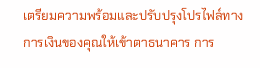เตรียมความพร้อมและปรับปรุงโปรไฟล์ทางการเงินของคุณให้เข้าตาธนาคาร การ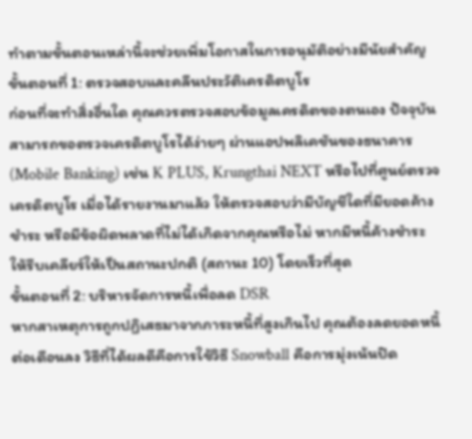ทำตามขั้นตอนเหล่านี้จะช่วยเพิ่มโอกาสในการอนุมัติอย่างมีนัยสำคัญ
ขั้นตอนที่ 1: ตรวจสอบและคลีนประวัติเครดิตบูโร
ก่อนที่จะทำสิ่งอื่นใด คุณควรตรวจสอบข้อมูลเครดิตของตนเอง ปัจจุบันสามารถขอตรวจเครดิตบูโรได้ง่ายๆ ผ่านแอปพลิเคชันของธนาคาร (Mobile Banking) เช่น K PLUS, Krungthai NEXT หรือไปที่ศูนย์ตรวจเครดิตบูโร เมื่อได้รายงานมาแล้ว ให้ตรวจสอบว่ามีบัญชีใดที่มียอดค้างชำระ หรือมีข้อผิดพลาดที่ไม่ได้เกิดจากคุณหรือไม่ หากมีหนี้ค้างชำระ ให้รีบเคลียร์ให้เป็นสถานะปกติ (สถานะ 10) โดยเร็วที่สุด
ขั้นตอนที่ 2: บริหารจัดการหนี้เพื่อลด DSR
หากสาเหตุการถูกปฏิเสธมาจากภาระหนี้ที่สูงเกินไป คุณต้องลดยอดหนี้ต่อเดือนลง วิธีที่ได้ผลดีคือการใช้วิธี Snowball คือการมุ่งเน้นปิด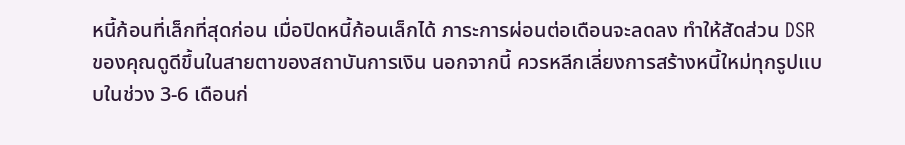หนี้ก้อนที่เล็กที่สุดก่อน เมื่อปิดหนี้ก้อนเล็กได้ ภาระการผ่อนต่อเดือนจะลดลง ทำให้สัดส่วน DSR ของคุณดูดีขึ้นในสายตาของสถาบันการเงิน นอกจากนี้ ควรหลีกเลี่ยงการสร้างหนี้ใหม่ทุกรูปแบบในช่วง 3-6 เดือนก่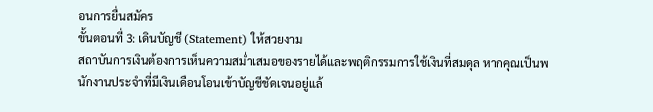อนการยื่นสมัคร
ขั้นตอนที่ 3: เดินบัญชี (Statement) ให้สวยงาม
สถาบันการเงินต้องการเห็นความสม่ำเสมอของรายได้และพฤติกรรมการใช้เงินที่สมดุล หากคุณเป็นพนักงานประจำที่มีเงินเดือนโอนเข้าบัญชีชัดเจนอยู่แล้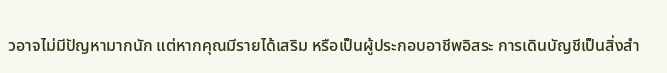วอาจไม่มีปัญหามากนัก แต่หากคุณมีรายได้เสริม หรือเป็นผู้ประกอบอาชีพอิสระ การเดินบัญชีเป็นสิ่งสำ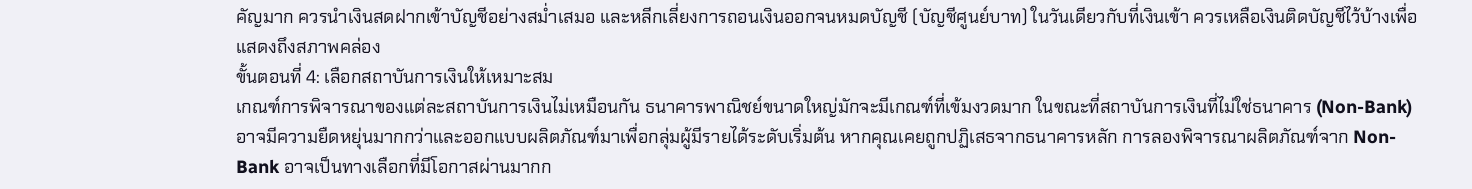คัญมาก ควรนำเงินสดฝากเข้าบัญชีอย่างสม่ำเสมอ และหลีกเลี่ยงการถอนเงินออกจนหมดบัญชี (บัญชีศูนย์บาท) ในวันเดียวกับที่เงินเข้า ควรเหลือเงินติดบัญชีไว้บ้างเพื่อแสดงถึงสภาพคล่อง
ขั้นตอนที่ 4: เลือกสถาบันการเงินให้เหมาะสม
เกณฑ์การพิจารณาของแต่ละสถาบันการเงินไม่เหมือนกัน ธนาคารพาณิชย์ขนาดใหญ่มักจะมีเกณฑ์ที่เข้มงวดมาก ในขณะที่สถาบันการเงินที่ไม่ใช่ธนาคาร (Non-Bank) อาจมีความยืดหยุ่นมากกว่าและออกแบบผลิตภัณฑ์มาเพื่อกลุ่มผู้มีรายได้ระดับเริ่มต้น หากคุณเคยถูกปฏิเสธจากธนาคารหลัก การลองพิจารณาผลิตภัณฑ์จาก Non-Bank อาจเป็นทางเลือกที่มีโอกาสผ่านมากก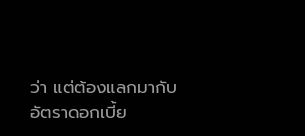ว่า แต่ต้องแลกมากับอัตราดอกเบี้ย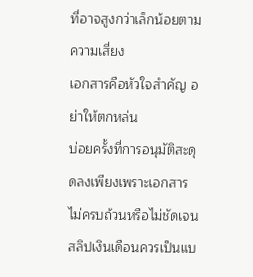ที่อาจสูงกว่าเล็กน้อยตามความเสี่ยง
เอกสารคือหัวใจสำคัญ อย่าให้ตกหล่น
บ่อยครั้งที่การอนุมัติสะดุดลงเพียงเพราะเอกสารไม่ครบถ้วนหรือไม่ชัดเจน สลิปเงินเดือนควรเป็นแบ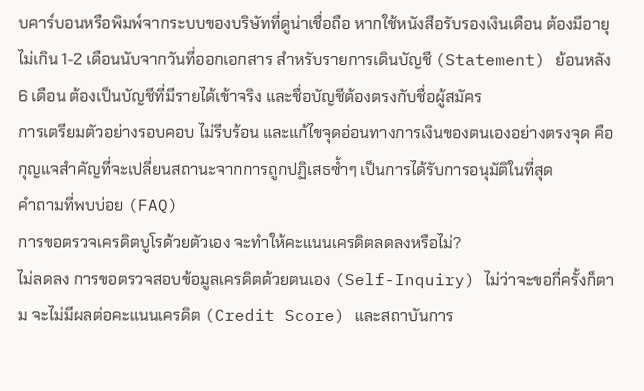บคาร์บอนหรือพิมพ์จากระบบของบริษัทที่ดูน่าเชื่อถือ หากใช้หนังสือรับรองเงินเดือน ต้องมีอายุไม่เกิน 1-2 เดือนนับจากวันที่ออกเอกสาร สำหรับรายการเดินบัญชี (Statement) ย้อนหลัง 6 เดือน ต้องเป็นบัญชีที่มีรายได้เข้าจริง และชื่อบัญชีต้องตรงกับชื่อผู้สมัคร
การเตรียมตัวอย่างรอบคอบ ไม่รีบร้อน และแก้ไขจุดอ่อนทางการเงินของตนเองอย่างตรงจุด คือกุญแจสำคัญที่จะเปลี่ยนสถานะจากการถูกปฏิเสธซ้ำๆ เป็นการได้รับการอนุมัติในที่สุด
คำถามที่พบบ่อย (FAQ)
การขอตรวจเครดิตบูโรด้วยตัวเอง จะทำให้คะแนนเครดิตลดลงหรือไม่?
ไม่ลดลง การขอตรวจสอบข้อมูลเครดิตด้วยตนเอง (Self-Inquiry) ไม่ว่าจะขอกี่ครั้งก็ตาม จะไม่มีผลต่อคะแนนเครดิต (Credit Score) และสถาบันการ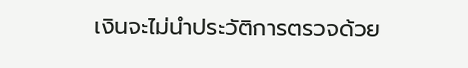เงินจะไม่นำประวัติการตรวจด้วย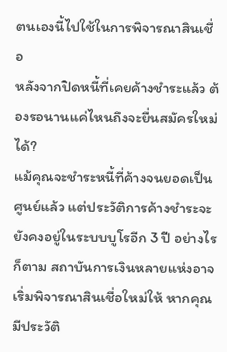ตนเองนี้ไปใช้ในการพิจารณาสินเชื่อ
หลังจากปิดหนี้ที่เคยค้างชำระแล้ว ต้องรอนานแค่ไหนถึงจะยื่นสมัครใหม่ได้?
แม้คุณจะชำระหนี้ที่ค้างจนยอดเป็นศูนย์แล้ว แต่ประวัติการค้างชำระจะยังคงอยู่ในระบบบูโรอีก 3 ปี อย่างไรก็ตาม สถาบันการเงินหลายแห่งอาจเริ่มพิจารณาสินเชื่อใหม่ให้ หากคุณมีประวัติ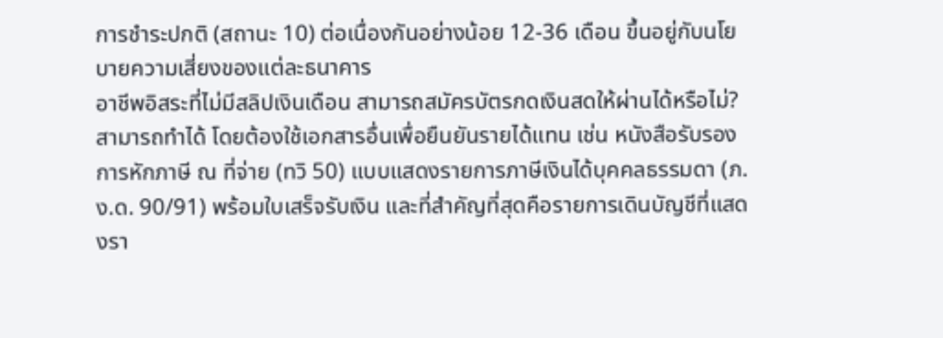การชำระปกติ (สถานะ 10) ต่อเนื่องกันอย่างน้อย 12-36 เดือน ขึ้นอยู่กับนโยบายความเสี่ยงของแต่ละธนาคาร
อาชีพอิสระที่ไม่มีสลิปเงินเดือน สามารถสมัครบัตรกดเงินสดให้ผ่านได้หรือไม่?
สามารถทำได้ โดยต้องใช้เอกสารอื่นเพื่อยืนยันรายได้แทน เช่น หนังสือรับรองการหักภาษี ณ ที่จ่าย (ทวิ 50) แบบแสดงรายการภาษีเงินได้บุคคลธรรมดา (ภ.ง.ด. 90/91) พร้อมใบเสร็จรับเงิน และที่สำคัญที่สุดคือรายการเดินบัญชีที่แสดงรา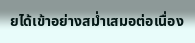ยได้เข้าอย่างสม่ำเสมอต่อเนื่อง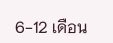6-12 เดือน